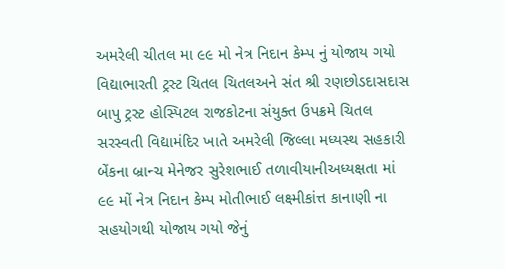અમરેલી ચીતલ મા ૯૯ મો નેત્ર નિદાન કેમ્પ નું યોજાય ગયો વિદ્યાભારતી ટ્રસ્ટ ચિતલ ચિતલઅને સંત શ્રી રણછોડદાસદાસ બાપુ ટ્રસ્ટ હોસ્પિટલ રાજકોટના સંયુક્ત ઉપક્રમે ચિતલ સરસ્વતી વિદ્યામંદિર ખાતે અમરેલી જિલ્લા મધ્યસ્થ સહકારી બેંકના બ્રાન્ચ મેનેજર સુરેશભાઈ તળાવીયાનીઅધ્યક્ષતા માં ૯૯ મોં નેત્ર નિદાન કેમ્પ મોતીભાઈ લક્ષ્મીકાંત્ત કાનાણી ના સહયોગથી યોજાય ગયો જેનું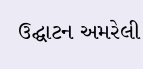ઉદ્ઘાટન અમરેલી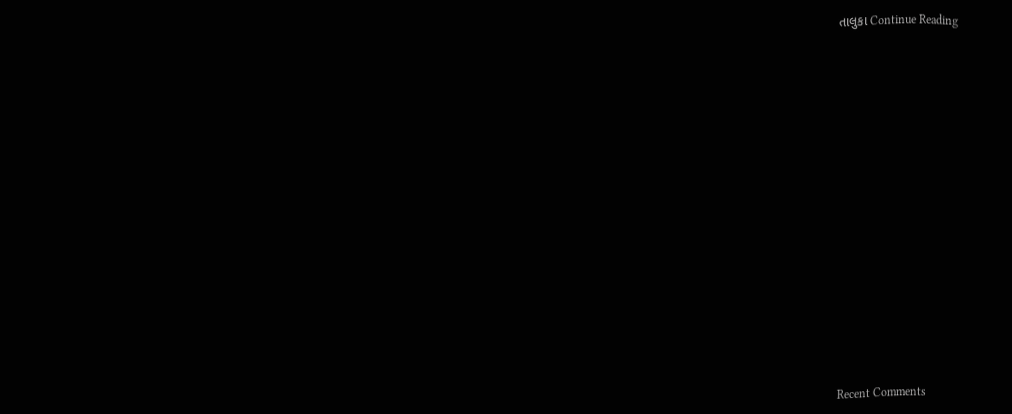તાલુકા Continue Reading


















Recent Comments